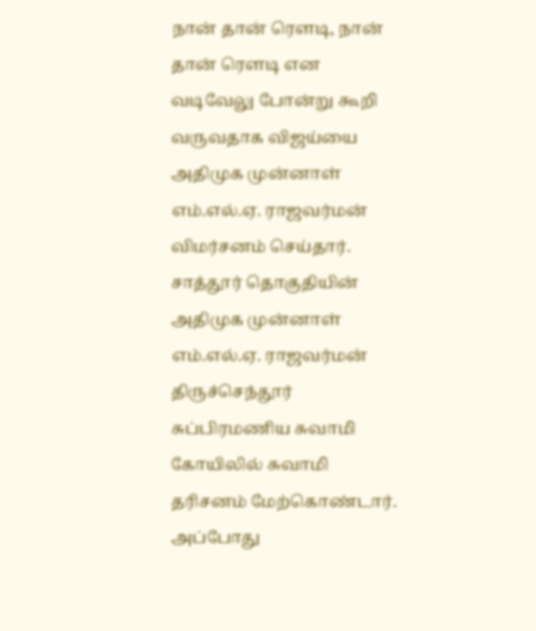நான் தான் ரௌடி, நான் தான் ரௌடி என வடிவேலு போன்று கூறி வருவதாக விஜய்யை அதிமுக முன்னாள் எம்.எல்.ஏ. ராஜவர்மன் விமர்சனம் செய்தார்.
சாத்தூர் தொகுதியின் அதிமுக முன்னாள் எம்.எல்.ஏ. ராஜவர்மன் திருச்செந்தூர் சுப்பிரமணிய சுவாமி கோயிலில் சுவாமி தரிசனம் மேற்கொண்டார். அப்போது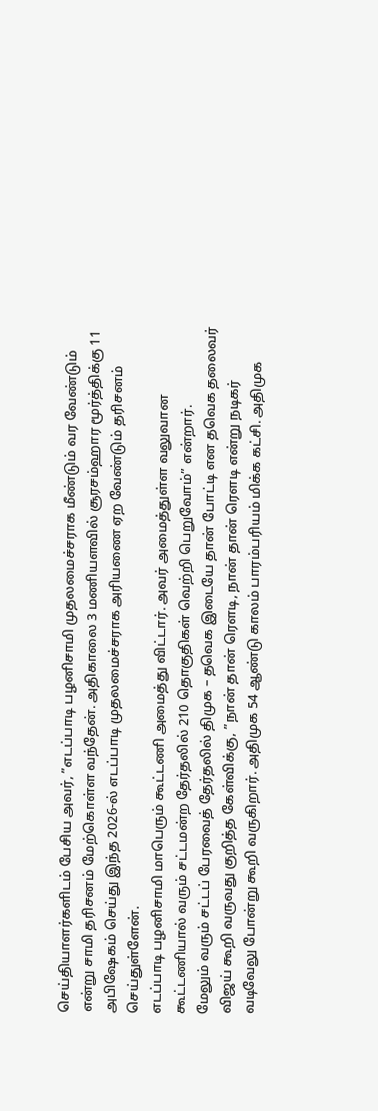செய்தியாளர்களிடம் பேசிய அவர், ”எடப்பாடி பழனிசாமி முதலமைச்சராக மீண்டும் வர வேண்டும் என்று சாமி தரிசனம் மேற்கொள்ள வந்தேன். அதிகாலை 3 மணியளவில் சூரசம்ஹார மூர்த்திக்கு 11 அபிஷேகம் செய்து இந்த 2026-ல் எடப்பாடி முதலமைச்சராக அரியணை ஏற வேண்டும் தரிசனம் செய்துள்ளேன்.
எடப்பாடி பழனிசாமி மாபெரும் கூட்டணி அமைத்து விட்டார். அவர் அமைத்துள்ள வலுவான கூட்டணியால் வரும் சட்டமன்ற தேர்தலில் 210 தொகுதிகள் வெற்றி பெறுவோம்” என்றார்.
மேலும் வரும் சட்டப் பேரவைத் தேர்தலில் திமுக – தவெக இடையே தான் போட்டி என தவெக தலைவர் விஜய் கூறி வருவது குறித்த கேள்விக்கு, ”நான் தான் ரௌடி, நான் தான் ரௌடி என்று நடிகர் வடிவேலு போன்று கூறி வருகிறார். அதிமுக 54 ஆண்டு காலம் பாரம்பரியம் மிக்க கட்சி. அதிமுக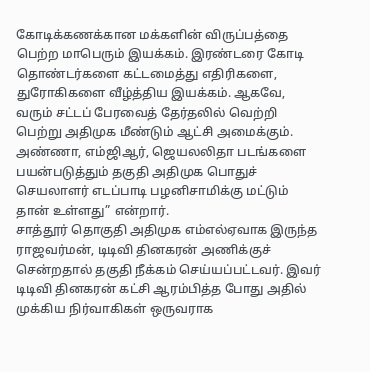கோடிக்கணக்கான மக்களின் விருப்பத்தை பெற்ற மாபெரும் இயக்கம். இரண்டரை கோடி தொண்டர்களை கட்டமைத்து எதிரிகளை, துரோகிகளை வீழ்த்திய இயக்கம். ஆகவே, வரும் சட்டப் பேரவைத் தேர்தலில் வெற்றி பெற்று அதிமுக மீண்டும் ஆட்சி அமைக்கும்.
அண்ணா, எம்ஜிஆர், ஜெயலலிதா படங்களை பயன்படுத்தும் தகுதி அதிமுக பொதுச் செயலாளர் எடப்பாடி பழனிசாமிக்கு மட்டும் தான் உள்ளது” என்றார்.
சாத்தூர் தொகுதி அதிமுக எம்எல்ஏவாக இருந்த ராஜவர்மன், டிடிவி தினகரன் அணிக்குச் சென்றதால் தகுதி நீக்கம் செய்யப்பட்டவர். இவர் டிடிவி தினகரன் கட்சி ஆரம்பித்த போது அதில் முக்கிய நிர்வாகிகள் ஒருவராக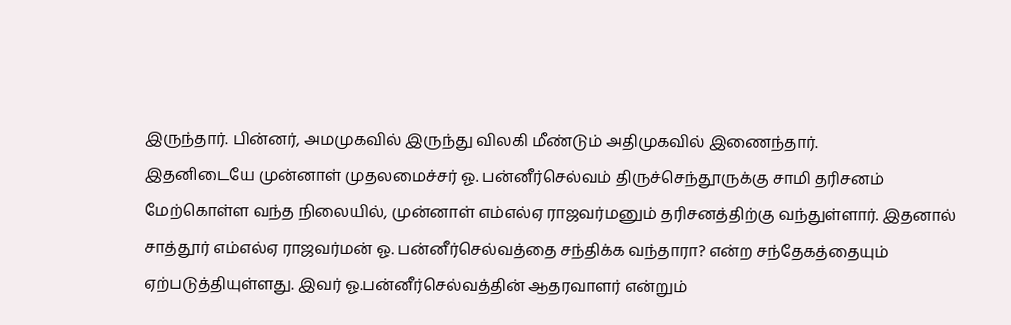இருந்தார். பின்னர், அமமுகவில் இருந்து விலகி மீண்டும் அதிமுகவில் இணைந்தார்.
இதனிடையே முன்னாள் முதலமைச்சர் ஓ. பன்னீர்செல்வம் திருச்செந்தூருக்கு சாமி தரிசனம் மேற்கொள்ள வந்த நிலையில், முன்னாள் எம்எல்ஏ ராஜவர்மனும் தரிசனத்திற்கு வந்துள்ளார். இதனால் சாத்தூர் எம்எல்ஏ ராஜவர்மன் ஓ. பன்னீர்செல்வத்தை சந்திக்க வந்தாரா? என்ற சந்தேகத்தையும் ஏற்படுத்தியுள்ளது. இவர் ஓ.பன்னீர்செல்வத்தின் ஆதரவாளர் என்றும்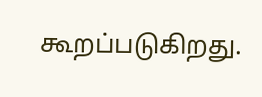கூறப்படுகிறது.